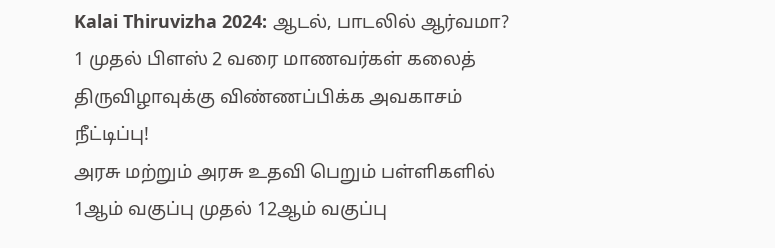Kalai Thiruvizha 2024: ஆடல், பாடலில் ஆர்வமா? 1 முதல் பிளஸ் 2 வரை மாணவர்கள் கலைத் திருவிழாவுக்கு விண்ணப்பிக்க அவகாசம் நீட்டிப்பு!
அரசு மற்றும் அரசு உதவி பெறும் பள்ளிகளில் 1ஆம் வகுப்பு முதல் 12ஆம் வகுப்பு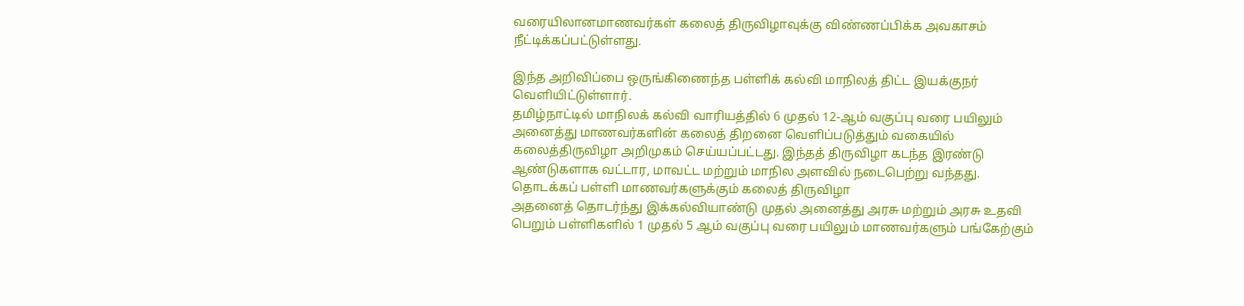வரையிலானமாணவர்கள் கலைத் திருவிழாவுக்கு விண்ணப்பிக்க அவகாசம் நீட்டிக்கப்பட்டுள்ளது.

இந்த அறிவிப்பை ஒருங்கிணைந்த பள்ளிக் கல்வி மாநிலத் திட்ட இயக்குநர் வெளியிட்டுள்ளார்.
தமிழ்நாட்டில் மாநிலக் கல்வி வாரியத்தில் 6 முதல் 12-ஆம் வகுப்பு வரை பயிலும் அனைத்து மாணவர்களின் கலைத் திறனை வெளிப்படுத்தும் வகையில் கலைத்திருவிழா அறிமுகம் செய்யப்பட்டது. இந்தத் திருவிழா கடந்த இரண்டு ஆண்டுகளாக வட்டார, மாவட்ட மற்றும் மாநில அளவில் நடைபெற்று வந்தது.
தொடக்கப் பள்ளி மாணவர்களுக்கும் கலைத் திருவிழா
அதனைத் தொடர்ந்து இக்கல்வியாண்டு முதல் அனைத்து அரசு மற்றும் அரசு உதவி பெறும் பள்ளிகளில் 1 முதல் 5 ஆம் வகுப்பு வரை பயிலும் மாணவர்களும் பங்கேற்கும்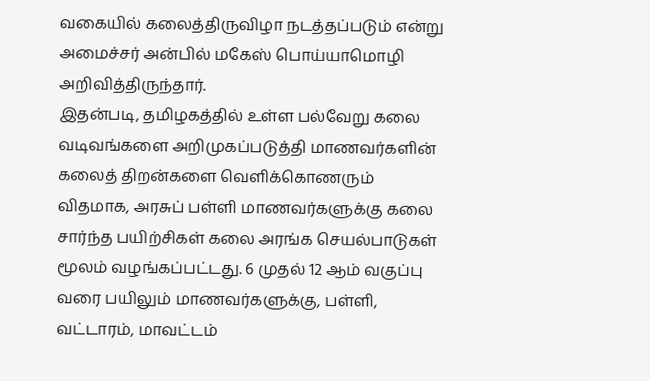வகையில் கலைத்திருவிழா நடத்தப்படும் என்று அமைச்சர் அன்பில் மகேஸ் பொய்யாமொழி அறிவித்திருந்தார்.
இதன்படி, தமிழகத்தில் உள்ள பல்வேறு கலை வடிவங்களை அறிமுகப்படுத்தி மாணவர்களின் கலைத் திறன்களை வெளிக்கொணரும் விதமாக, அரசுப் பள்ளி மாணவர்களுக்கு கலை சார்ந்த பயிற்சிகள் கலை அரங்க செயல்பாடுகள் மூலம் வழங்கப்பட்டது. 6 முதல் 12 ஆம் வகுப்பு வரை பயிலும் மாணவர்களுக்கு, பள்ளி, வட்டாரம், மாவட்டம்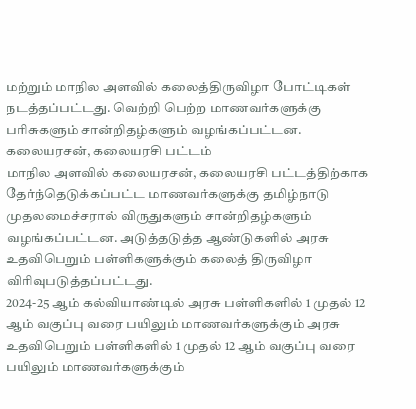மற்றும் மாநில அளவில் கலைத்திருவிழா போட்டிகள் நடத்தப்பட்டது. வெற்றி பெற்ற மாணவர்களுக்கு பரிசுகளும் சான்றிதழ்களும் வழங்கப்பட்டன.
கலையரசன், கலையரசி பட்டம்
மாநில அளவில் கலையரசன், கலையரசி பட்டத்திற்காக தேர்ந்தெடுக்கப்பட்ட மாணவர்களுக்கு தமிழ்நாடு முதலமைச்சரால் விருதுகளும் சான்றிதழ்களும் வழங்கப்பட்டன. அடுத்தடுத்த ஆண்டுகளில் அரசு உதவிபெறும் பள்ளிகளுக்கும் கலைத் திருவிழா விரிவுபடுத்தப்பட்டது.
2024-25 ஆம் கல்வியாண்டில் அரசு பள்ளிகளில் 1 முதல் 12 ஆம் வகுப்பு வரை பயிலும் மாணவர்களுக்கும் அரசு உதவிபெறும் பள்ளிகளில் 1 முதல் 12 ஆம் வகுப்பு வரை பயிலும் மாணவர்களுக்கும்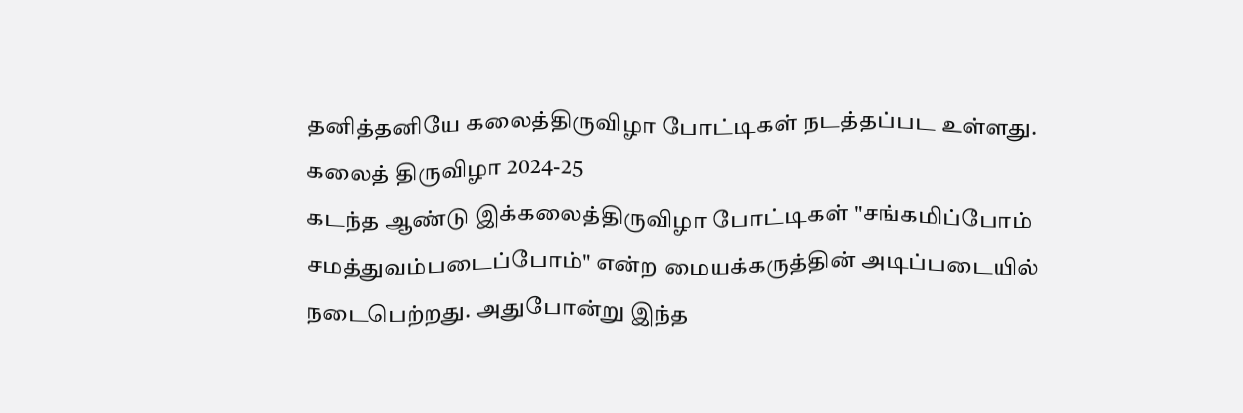தனித்தனியே கலைத்திருவிழா போட்டிகள் நடத்தப்பட உள்ளது.
கலைத் திருவிழா 2024-25
கடந்த ஆண்டு இக்கலைத்திருவிழா போட்டிகள் "சங்கமிப்போம் சமத்துவம்படைப்போம்" என்ற மையக்கருத்தின் அடிப்படையில் நடைபெற்றது. அதுபோன்று இந்த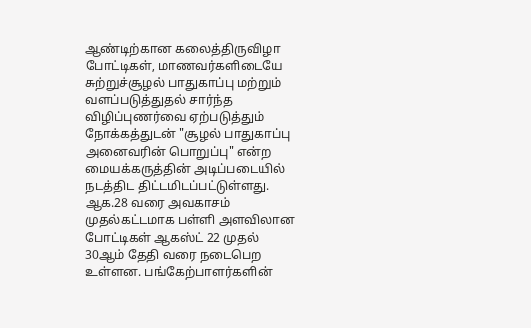ஆண்டிற்கான கலைத்திருவிழா போட்டிகள், மாணவர்களிடையே சுற்றுச்சூழல் பாதுகாப்பு மற்றும் வளப்படுத்துதல் சார்ந்த விழிப்புணர்வை ஏற்படுத்தும் நோக்கத்துடன் "சூழல் பாதுகாப்பு அனைவரின் பொறுப்பு" என்ற மையக்கருத்தின் அடிப்படையில் நடத்திட திட்டமிடப்பட்டுள்ளது.
ஆக.28 வரை அவகாசம்
முதல்கட்டமாக பள்ளி அளவிலான போட்டிகள் ஆகஸ்ட் 22 முதல் 30ஆம் தேதி வரை நடைபெற உள்ளன. பங்கேற்பாளர்களின்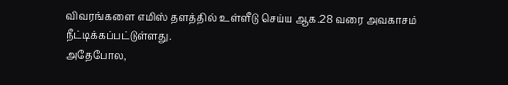விவரங்களை எமிஸ் தளத்தில் உள்ளீடு செய்ய ஆக.28 வரை அவகாசம் நீட்டிக்கப்பட்டுள்ளது.
அதேபோல,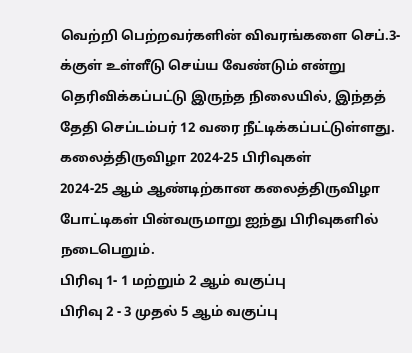வெற்றி பெற்றவர்களின் விவரங்களை செப்.3-க்குள் உள்ளீடு செய்ய வேண்டும் என்று தெரிவிக்கப்பட்டு இருந்த நிலையில், இந்தத் தேதி செப்டம்பர் 12 வரை நீட்டிக்கப்பட்டுள்ளது.
கலைத்திருவிழா 2024-25 பிரிவுகள்
2024-25 ஆம் ஆண்டிற்கான கலைத்திருவிழா போட்டிகள் பின்வருமாறு ஐந்து பிரிவுகளில் நடைபெறும்.
பிரிவு 1- 1 மற்றும் 2 ஆம் வகுப்பு
பிரிவு 2 - 3 முதல் 5 ஆம் வகுப்பு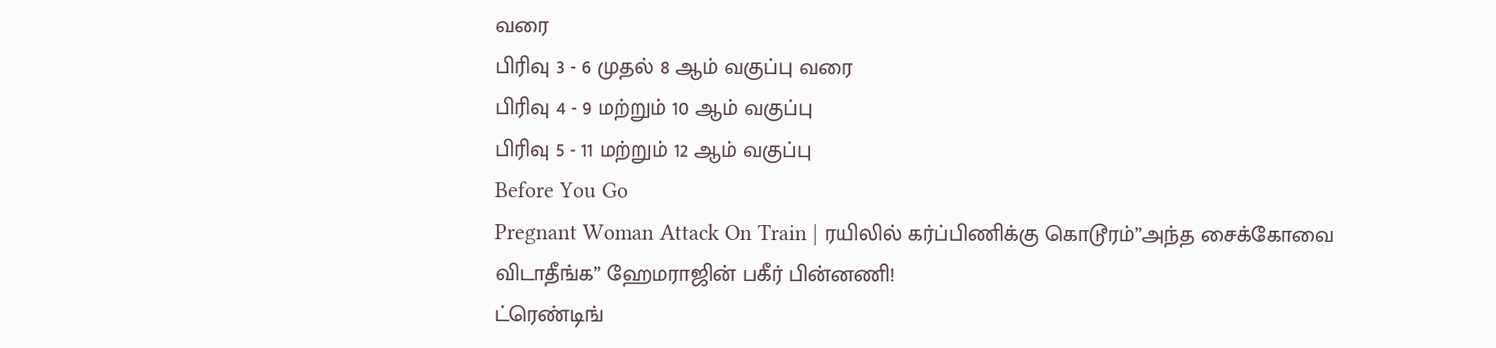வரை
பிரிவு 3 - 6 முதல் 8 ஆம் வகுப்பு வரை
பிரிவு 4 - 9 மற்றும் 10 ஆம் வகுப்பு
பிரிவு 5 - 11 மற்றும் 12 ஆம் வகுப்பு
Before You Go
Pregnant Woman Attack On Train | ரயிலில் கர்ப்பிணிக்கு கொடூரம்”அந்த சைக்கோவை விடாதீங்க” ஹேமராஜின் பகீர் பின்னணி!
ட்ரெண்டிங்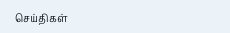செய்திகள்